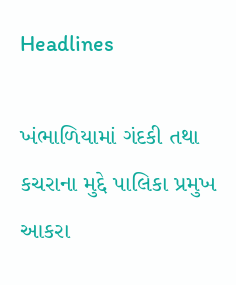Headlines

ખંભાળિયામાં ગંદકી તથા કચરાના મુદ્દે પાલિકા પ્રમુખ આકરા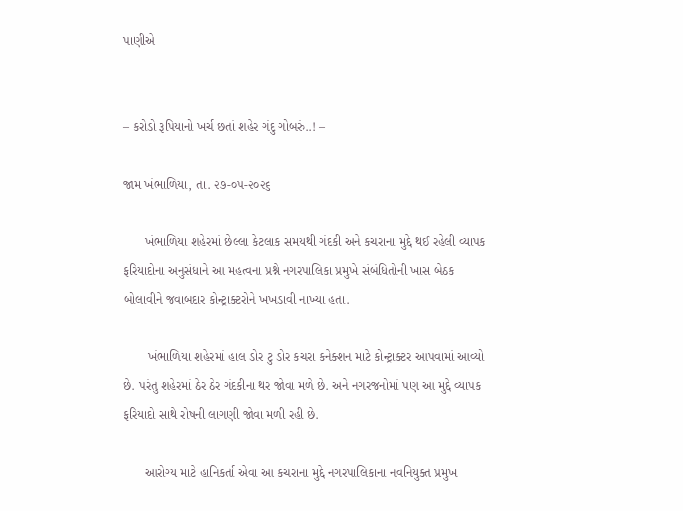પાણીએ


– કરોડો રૂપિયાનો ખર્ચ છતાં શહેર ગંદુ ગોબરું..! –

જામ ખંભાળિયા, તા. ૨૭-૦૫-૨૦૨૬

      ખંભાળિયા શહેરમાં છેલ્લા કેટલાક સમયથી ગંદકી અને કચરાના મુદ્દે થઈ રહેલી વ્યાપક ફરિયાદોના અનુસંધાને આ મહત્વના પ્રશ્ને નગરપાલિકા પ્રમુખે સંબંધિતોની ખાસ બેઠક બોલાવીને જવાબદાર કોન્ટ્રાક્ટરોને ખખડાવી નાખ્યા હતા.

       ખંભાળિયા શહેરમાં હાલ ડોર ટુ ડોર કચરા કનેક્શન માટે કોન્ટ્રાક્ટર આપવામાં આવ્યો છે. પરંતુ શહેરમાં ઠેર ઠેર ગંદકીના થર જોવા મળે છે. અને નગરજનોમાં પણ આ મુદ્દે વ્યાપક ફરિયાદો સાથે રોષની લાગણી જોવા મળી રહી છે.

      આરોગ્ય માટે હાનિકર્તા એવા આ કચરાના મુદ્દે નગરપાલિકાના નવનિયુક્ત પ્રમુખ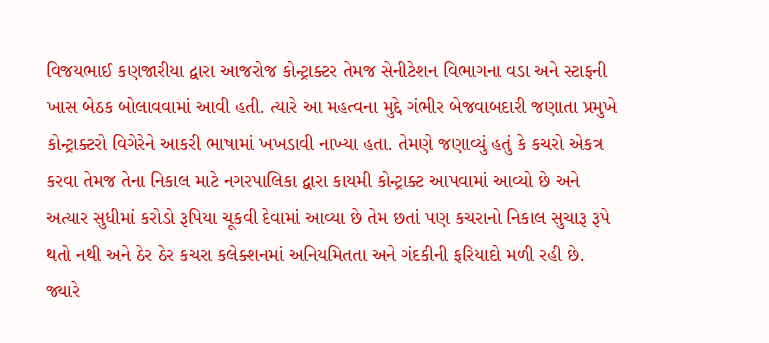વિજયભાઈ કણજારીયા દ્વારા આજરોજ કોન્ટ્રાક્ટર તેમજ સેનીટેશન વિભાગના વડા અને સ્ટાફની ખાસ બેઠક બોલાવવામાં આવી હતી. ત્યારે આ મહત્વના મુદ્દે ગંભીર બેજવાબદારી જણાતા પ્રમુખે કોન્ટ્રાક્ટરો વિગેરેને આકરી ભાષામાં ખખડાવી નાખ્યા હતા. તેમણે જણાવ્યું હતું કે કચરો એકત્ર કરવા તેમજ તેના નિકાલ માટે નગરપાલિકા દ્વારા કાયમી કોન્ટ્રાક્ટ આપવામાં આવ્યો છે અને અત્યાર સુધીમાં કરોડો રૂપિયા ચૂકવી દેવામાં આવ્યા છે તેમ છતાં પણ કચરાનો નિકાલ સુચારૂ રૂપે થતો નથી અને ઠેર ઠેર કચરા કલેક્શનમાં અનિયમિતતા અને ગંદકીની ફરિયાદો મળી રહી છે. જ્યારે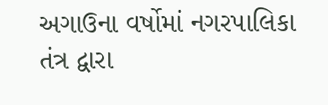અગાઉના વર્ષોમાં નગરપાલિકા તંત્ર દ્વારા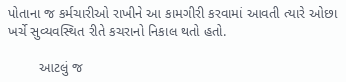પોતાના જ કર્મચારીઓ રાખીને આ કામગીરી કરવામાં આવતી ત્યારે ઓછા ખર્ચે સુવ્યવસ્થિત રીતે કચરાનો નિકાલ થતો હતો.

        આટલું જ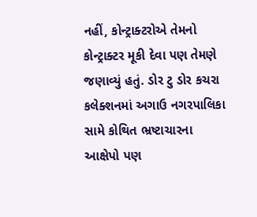નહીં, કોન્ટ્રાક્ટરોએ તેમનો કોન્ટ્રાક્ટર મૂકી દેવા પણ તેમણે જણાવ્યું હતું. ડોર ટુ ડોર કચરા કલેક્શનમાં અગાઉ નગરપાલિકા સામે કોથિત ભ્રષ્ટાચારના આક્ષેપો પણ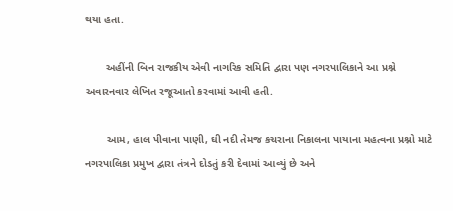થયા હતા.

       અહીંની બિન રાજકીય એવી નાગરિક સમિતિ દ્વારા પણ નગરપાલિકાને આ પ્રશ્ને અવારનવાર લેખિત રજૂઆતો કરવામાં આવી હતી.

       આમ, હાલ પીવાના પાણી, ઘી નદી તેમજ કચરાના નિકાલના પાયાના મહત્વના પ્રશ્નો માટે નગરપાલિકા પ્રમુખ દ્વારા તંત્રને દોડતું કરી દેવામાં આવ્યું છે અને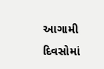આગામી દિવસોમાં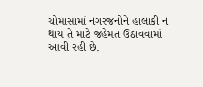ચોમાસામાં નગરજનોને હાલાકી ન થાય તે માટે જહેમત ઉઠાવવામાં આવી રહી છે.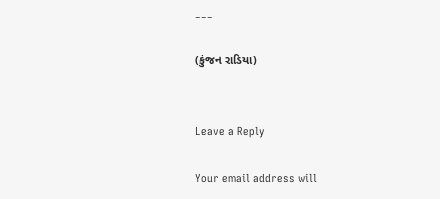___

(કુંજન રાડિયા)


Leave a Reply

Your email address will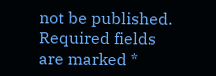not be published. Required fields are marked *